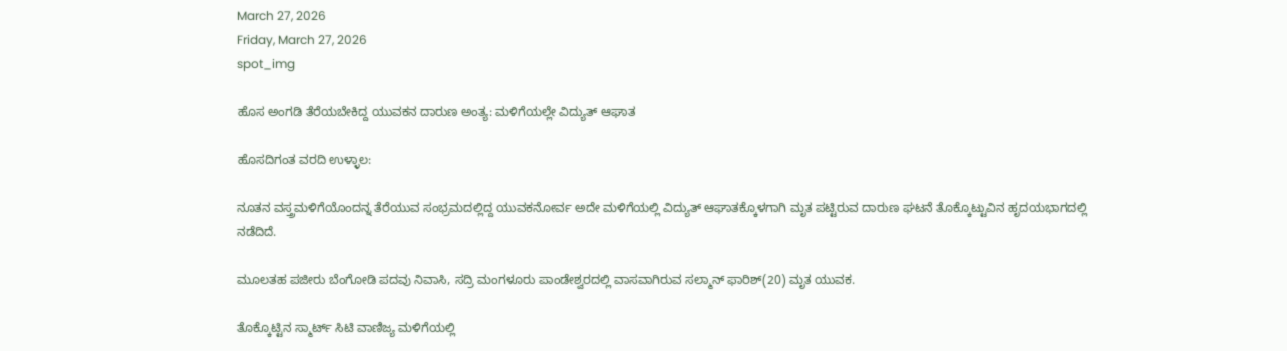March 27, 2026
Friday, March 27, 2026
spot_img

ಹೊಸ ಅಂಗಡಿ ತೆರೆಯಬೇಕಿದ್ದ ಯುವಕನ ದಾರುಣ ಅಂತ್ಯ: ಮಳಿಗೆಯಲ್ಲೇ ವಿದ್ಯುತ್‌ ಆಘಾತ

ಹೊಸದಿಗಂತ ವರದಿ ಉಳ್ಳಾಲ:

ನೂತನ ವಸ್ತ್ರಮಳಿಗೆಯೊಂದನ್ನ ತೆರೆಯುವ ಸಂಭ್ರಮದಲ್ಲಿದ್ದ ಯುವಕನೋರ್ವ ಅದೇ ಮಳಿಗೆಯಲ್ಲಿ ವಿದ್ಯುತ್ ಆಘಾತಕ್ಕೊಳಗಾಗಿ ಮೃತ ಪಟ್ಟಿರುವ ದಾರುಣ ಘಟನೆ ತೊಕ್ಕೊಟ್ಟುವಿನ ಹೃದಯಭಾಗದಲ್ಲಿ ನಡೆದಿದೆ.

ಮೂಲತಹ ಪಜೀರು ಬೆಂಗೋಡಿ ಪದವು ನಿವಾಸಿ, ಸದ್ರಿ ಮಂಗಳೂರು ಪಾಂಡೇಶ್ವರದಲ್ಲಿ ವಾಸವಾಗಿರುವ ಸಲ್ಮಾನ್ ಫಾರಿಶ್(20) ಮೃತ ಯುವಕ.

ತೊಕ್ಕೊಟ್ಟಿನ ಸ್ಮಾರ್ಟ್ ಸಿಟಿ ವಾಣಿಜ್ಯ ಮಳಿಗೆಯಲ್ಲಿ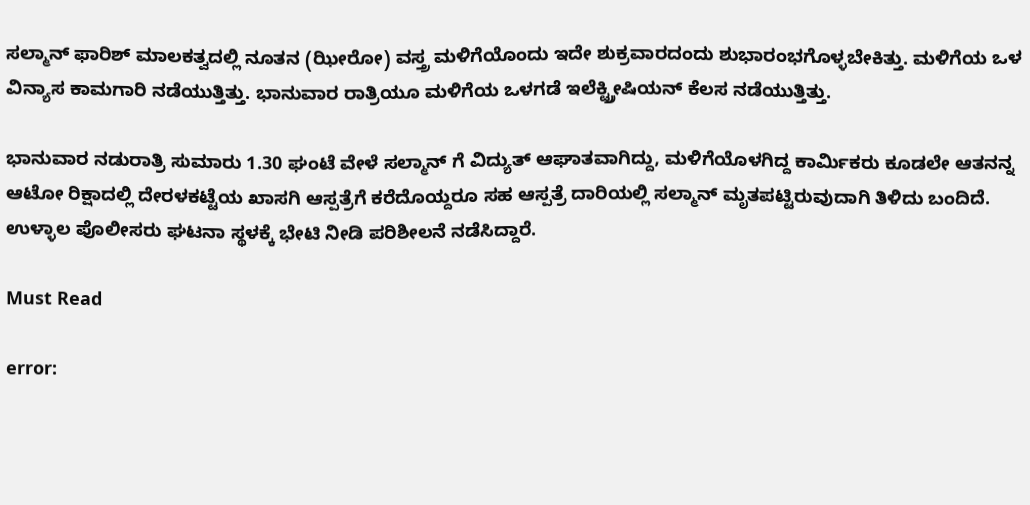ಸಲ್ಮಾನ್ ಫಾರಿಶ್ ಮಾಲಕತ್ವದಲ್ಲಿ ನೂತನ (ಝೀರೋ) ವಸ್ತ್ರ ಮಳಿಗೆಯೊಂದು ಇದೇ ಶುಕ್ರವಾರದಂದು ಶುಭಾರಂಭಗೊಳ್ಳಬೇಕಿತ್ತು. ಮಳಿಗೆಯ ಒಳ ವಿನ್ಯಾಸ ಕಾಮಗಾರಿ ನಡೆಯುತ್ತಿತ್ತು. ಭಾನುವಾರ ರಾತ್ರಿಯೂ ಮಳಿಗೆಯ ಒಳಗಡೆ ಇಲೆಕ್ಟ್ರ್ರೀಷಿಯನ್ ಕೆಲಸ ನಡೆಯುತ್ತಿತ್ತು.

ಭಾನುವಾರ ನಡುರಾತ್ರಿ ಸುಮಾರು 1.30 ಘಂಟೆ ವೇಳೆ ಸಲ್ಮಾನ್ ಗೆ ವಿದ್ಯುತ್ ಆಘಾತವಾಗಿದ್ದು, ಮಳಿಗೆಯೊಳಗಿದ್ದ ಕಾರ್ಮಿಕರು ಕೂಡಲೇ ಆತನನ್ನ ಆಟೋ ರಿಕ್ಷಾದಲ್ಲಿ ದೇರಳಕಟ್ಟೆಯ ಖಾಸಗಿ ಆಸ್ಪತ್ರೆಗೆ ಕರೆದೊಯ್ದರೂ ಸಹ ಆಸ್ಪತ್ರೆ ದಾರಿಯಲ್ಲಿ ಸಲ್ಮಾನ್ ಮೃತಪಟ್ಟಿರುವುದಾಗಿ ತಿಳಿದು ಬಂದಿದೆ.
ಉಳ್ಳಾಲ ಪೊಲೀಸರು ಘಟನಾ ಸ್ಥಳಕ್ಕೆ ಭೇಟಿ ನೀಡಿ ಪರಿಶೀಲನೆ ನಡೆಸಿದ್ದಾರೆ.

Must Read

error: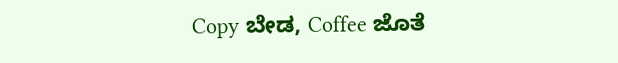Copy ಬೇಡ, Coffee ಜೊತೆ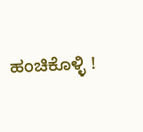ಹಂಚಿಕೊಳ್ಳಿ !